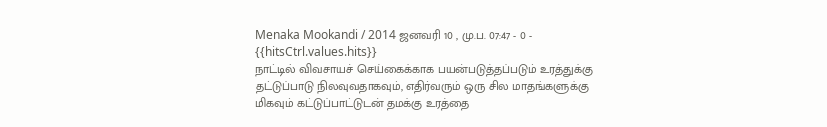Menaka Mookandi / 2014 ஜனவரி 10 , மு.ப. 07:47 - 0 - {{hitsCtrl.values.hits}}
நாட்டில் விவசாயச் செய்கைக்காக பயன்படுத்தப்படும் உரத்துக்கு தட்டுப்பாடு நிலவுவதாகவும், எதிர்வரும் ஒரு சில மாதங்களுக்கு மிகவும் கட்டுப்பாட்டுடன் தமக்கு உரத்தை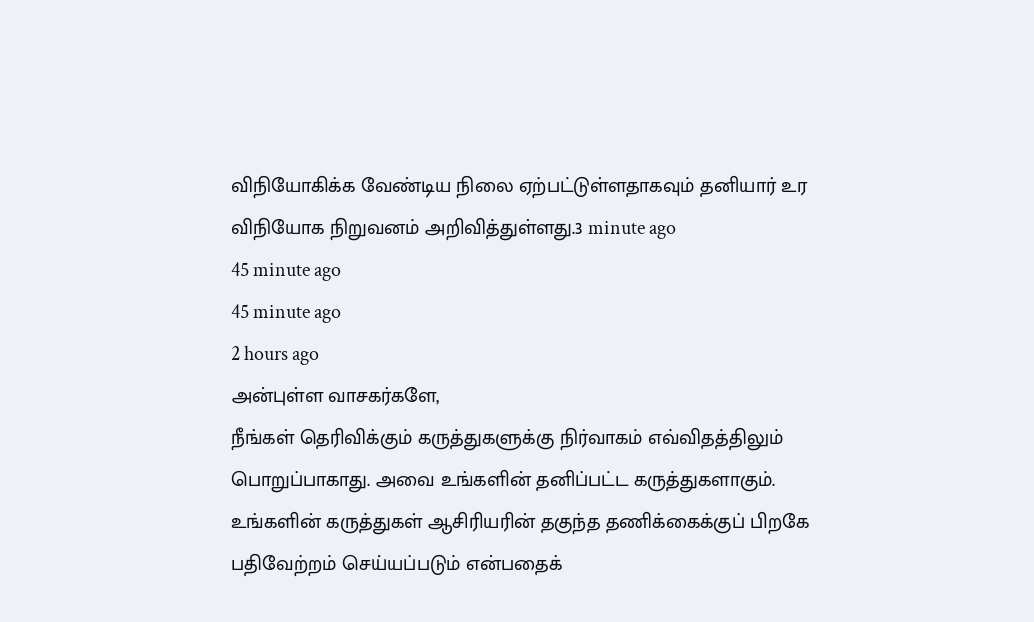விநியோகிக்க வேண்டிய நிலை ஏற்பட்டுள்ளதாகவும் தனியார் உர விநியோக நிறுவனம் அறிவித்துள்ளது.3 minute ago
45 minute ago
45 minute ago
2 hours ago
அன்புள்ள வாசகர்களே,
நீங்கள் தெரிவிக்கும் கருத்துகளுக்கு நிர்வாகம் எவ்விதத்திலும் பொறுப்பாகாது. அவை உங்களின் தனிப்பட்ட கருத்துகளாகும். உங்களின் கருத்துகள் ஆசிரியரின் தகுந்த தணிக்கைக்குப் பிறகே பதிவேற்றம் செய்யப்படும் என்பதைக்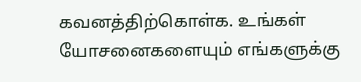கவனத்திற்கொள்க. உங்கள் யோசனைகளையும் எங்களுக்கு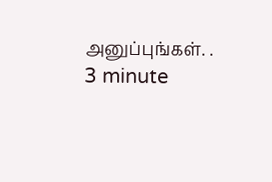அனுப்புங்கள். .
3 minute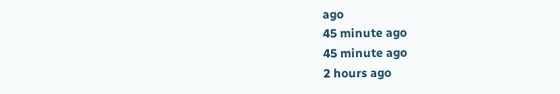ago
45 minute ago
45 minute ago
2 hours ago